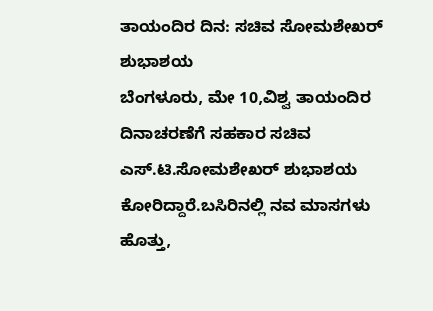ತಾಯಂದಿರ ದಿನ: ಸಚಿವ ಸೋಮಶೇಖರ್ ಶುಭಾಶಯ
ಬೆಂಗಳೂರು, ಮೇ 10,ವಿಶ್ವ ತಾಯಂದಿರ ದಿನಾಚರಣೆಗೆ ಸಹಕಾರ ಸಚಿವ ಎಸ್.ಟಿ.ಸೋಮಶೇಖರ್ ಶುಭಾಶಯ ಕೋರಿದ್ದಾರೆ.ಬಸಿರಿನಲ್ಲಿ ನವ ಮಾಸಗಳು ಹೊತ್ತು,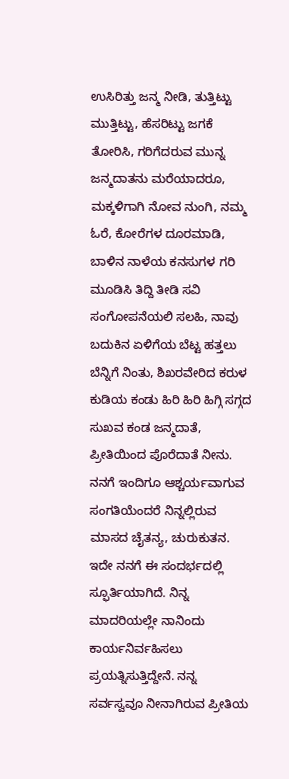ಉಸಿರಿತ್ತು ಜನ್ಮ ನೀಡಿ, ತುತ್ತಿಟ್ಟು ಮುತ್ತಿಟ್ಟು, ಹೆಸರಿಟ್ಟು ಜಗಕೆ ತೋರಿಸಿ, ಗರಿಗೆದರುವ ಮುನ್ನ ಜನ್ಮದಾತನು ಮರೆಯಾದರೂ, ಮಕ್ಕಳಿಗಾಗಿ ನೋವ ನುಂಗಿ, ನಮ್ಮ ಓರೆ, ಕೋರೆಗಳ ದೂರಮಾಡಿ, ಬಾಳಿನ ನಾಳೆಯ ಕನಸುಗಳ ಗರಿ ಮೂಡಿಸಿ ತಿದ್ದಿ ತೀಡಿ ಸವಿ ಸಂಗೋಪನೆಯಲಿ ಸಲಹಿ, ನಾವು ಬದುಕಿನ ಏಳಿಗೆಯ ಬೆಟ್ಟ ಹತ್ತಲು ಬೆನ್ನಿಗೆ ನಿಂತು, ಶಿಖರವೇರಿದ ಕರುಳ
ಕುಡಿಯ ಕಂಡು ಹಿರಿ ಹಿರಿ ಹಿಗ್ಗಿ ಸಗ್ಗದ ಸುಖವ ಕಂಡ ಜನ್ಮದಾತೆ, ಪ್ರೀತಿಯಿಂದ ಪೊರೆದಾತೆ ನೀನು. ನನಗೆ ಇಂದಿಗೂ ಆಶ್ಚರ್ಯವಾಗುವ ಸಂಗತಿಯೆಂದರೆ ನಿನ್ನಲ್ಲಿರುವ ಮಾಸದ ಚೈತನ್ಯ, ಚುರುಕುತನ. ಇದೇ ನನಗೆ ಈ ಸಂದರ್ಭದಲ್ಲಿ ಸ್ಫೂರ್ತಿಯಾಗಿದೆ. ನಿನ್ನ ಮಾದರಿಯಲ್ಲೇ ನಾನಿಂದು ಕಾರ್ಯನಿರ್ವಹಿಸಲು ಪ್ರಯತ್ನಿಸುತ್ತಿದ್ದೇನೆ. ನನ್ನ ಸರ್ವಸ್ವವೂ ನೀನಾಗಿರುವ ಪ್ರೀತಿಯ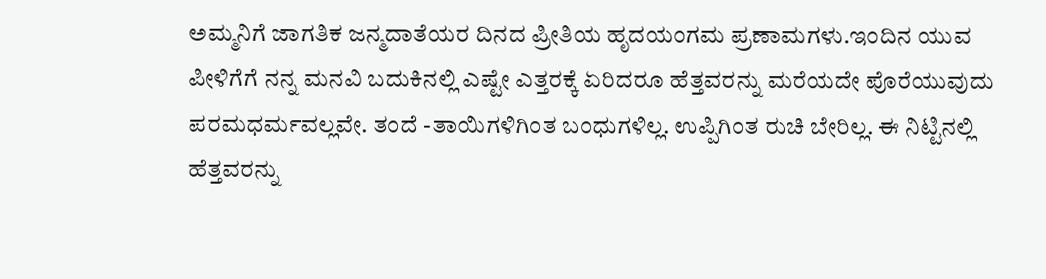ಅಮ್ಮನಿಗೆ ಜಾಗತಿಕ ಜನ್ಮದಾತೆಯರ ದಿನದ ಪ್ರೀತಿಯ ಹೃದಯಂಗಮ ಪ್ರಣಾಮಗಳು.ಇಂದಿನ ಯುವ ಪೀಳಿಗೆಗೆ ನನ್ನ ಮನವಿ ಬದುಕಿನಲ್ಲಿ ಎಷ್ಟೇ ಎತ್ತರಕ್ಕೆ ಏರಿದರೂ ಹೆತ್ತವರನ್ನು ಮರೆಯದೇ ಪೊರೆಯುವುದು ಪರಮಧರ್ಮವಲ್ಲವೇ. ತಂದೆ -ತಾಯಿಗಳಿಗಿಂತ ಬಂಧುಗಳಿಲ್ಲ. ಉಪ್ಪಿಗಿಂತ ರುಚಿ ಬೇರಿಲ್ಲ. ಈ ನಿಟ್ಟಿನಲ್ಲಿ ಹೆತ್ತವರನ್ನು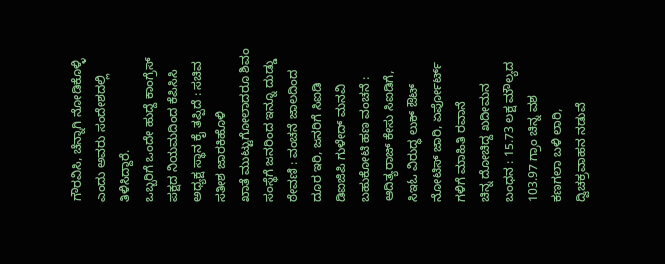ಗೌರವಿಸಿ, ಚೆನ್ನಾಗಿ ನೋಡಿಕೊಳ್ಳಿ ಎಂದು ಅವರು ಸಂದೇಶದಲ್ಲಿ ತಿಳಿಸಿದ್ದಾರೆ.
ಒಬ್ಬರಿಗೆ ಒಂದೇ ಹುದ್ದೆ ಕಾಂಗ್ರೆಸ್ ಪಕ್ಷದ ನಿಯಮದಿಂದ ಕೆಪಿಸಿಸಿ ಅಧ್ಯಕ್ಷ ಸ್ಥಾನ ಕೈ ತಪ್ಪಿದೆ : ಸಚಿವ ಸತೀಶ ಜಾರಕಿಹೊಳಿ
ಖಾತೆ ಮುಟ್ಟುಗೋಲಾದರೂ ಶಿವಂ ಸಂಸ್ಥೆಗೆ ಜನರಿಂದ ಇನ್ನೂ ದುಡ್ಡು ಠೇವಣಿ : ವಂಚನೆ ಜಾಲದಿಂದ ದೂರ ಇರಿ, ಜನರಿಗೆ ಸಿಐಡಿ ಡಿಐಜಿಪಿ ಗುಳೇದ್ ಮನವಿ
ಬಹುಕೋಟಿ ಹಣ ವಂಚನೆ : ಆದಿತ್ಯರಾಜ್ ಕೇಸು ಸಿಐಡಿಗೆ, ಸಿಇಓ ವಿರುದ್ಧ ಲುಕ್ ಔಟ್ ನೋಟಿಸ್ ಜಾರಿ, ಏರ್ಪೋರ್ಟ್ ಗಳಿಗೆ ಮಾಹಿತಿ ರವಾನೆ
ಚಿನ್ನ ದೋಚಿದ್ದ ಖದೀಮನ ಬಂಧನ : 15.73 ಲಕ್ಷ ಮೌಲ್ಯದ 103.97 ಗ್ರಾಂ ಚಿನ್ನ ವಶ
ಕಣಗಲಾ ಬಳಿ ಲಾರಿ, ದ್ವಿಚಕ್ರವಾಹನ ನಡುವೆ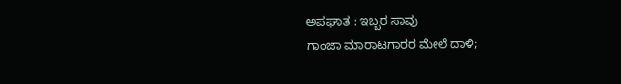ಅಪಘಾತ : ಇಬ್ಬರ ಸಾವು
ಗಾಂಜಾ ಮಾರಾಟಗಾರರ ಮೇಲೆ ದಾಳಿ;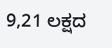9,21 ಲಕ್ಷದ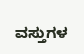ವಸ್ತುಗಳ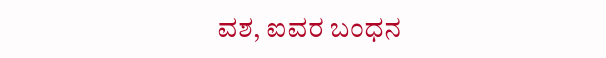ವಶ, ಐವರ ಬಂಧನ